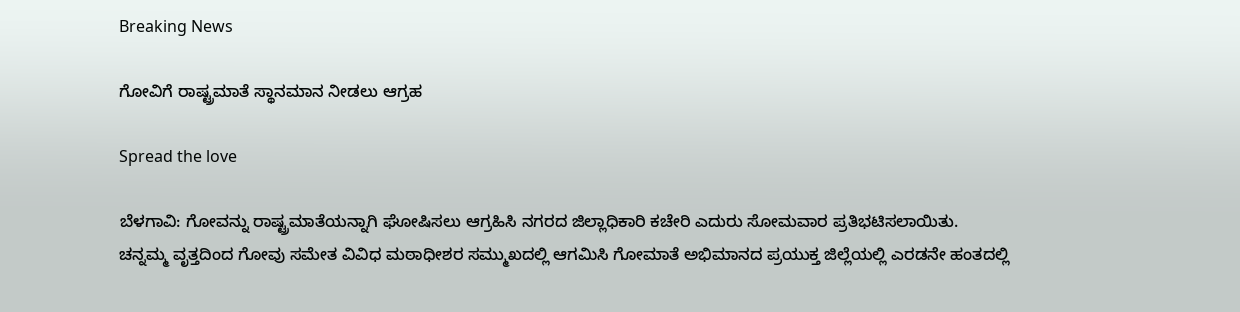Breaking News

ಗೋವಿಗೆ ರಾಷ್ಟ್ರಮಾತೆ ಸ್ಥಾನಮಾನ ನೀಡಲು ಆಗ್ರಹ

Spread the love

ಬೆಳಗಾವಿ: ಗೋವನ್ನು ರಾಷ್ಟ್ರಮಾತೆಯನ್ನಾಗಿ ಘೋಷಿಸಲು ಆಗ್ರಹಿಸಿ ನಗರದ ಜಿಲ್ಲಾಧಿಕಾರಿ ಕಚೇರಿ ಎದುರು ಸೋಮವಾರ ಪ್ರತಿಭಟಿಸಲಾಯಿತು.
ಚನ್ನಮ್ಮ ವೃತ್ತದಿಂದ ಗೋವು ಸಮೇತ ವಿವಿಧ ಮಠಾಧೀಶರ ಸಮ್ಮುಖದಲ್ಲಿ ಆಗಮಿಸಿ ಗೋಮಾತೆ ಅಭಿಮಾನದ ಪ್ರಯುಕ್ತ ಜಿಲ್ಲೆಯಲ್ಲಿ ಎರಡನೇ ಹಂತದಲ್ಲಿ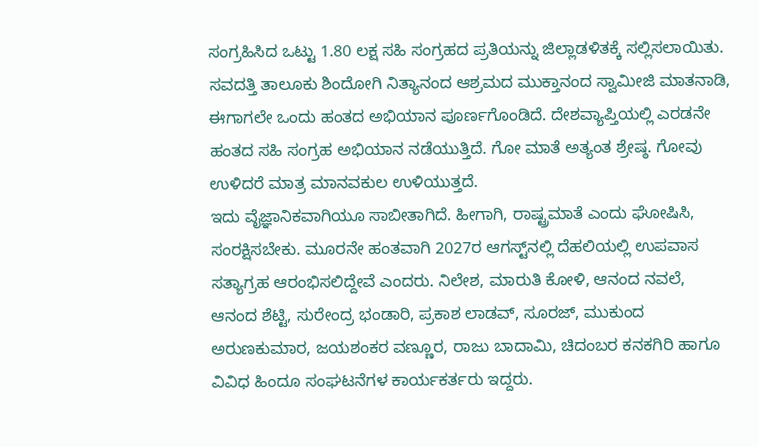ಸಂಗ್ರಹಿಸಿದ ಒಟ್ಟು 1.80 ಲಕ್ಷ ಸಹಿ ಸಂಗ್ರಹದ ಪ್ರತಿಯನ್ನು ಜಿಲ್ಲಾಡಳಿತಕ್ಕೆ ಸಲ್ಲಿಸಲಾಯಿತು.
ಸವದತ್ತಿ ತಾಲೂಕು ಶಿಂದೋಗಿ ನಿತ್ಯಾನಂದ ಆಶ್ರಮದ ಮುಕ್ತಾನಂದ ಸ್ವಾಮೀಜಿ ಮಾತನಾಡಿ, ಈಗಾಗಲೇ ಒಂದು ಹಂತದ ಅಭಿಯಾನ ಪೂರ್ಣಗೊಂಡಿದೆ. ದೇಶವ್ಯಾಪ್ತಿಯಲ್ಲಿ ಎರಡನೇ ಹಂತದ ಸಹಿ ಸಂಗ್ರಹ ಅಭಿಯಾನ ನಡೆಯುತ್ತಿದೆ. ಗೋ ಮಾತೆ ಅತ್ಯಂತ ಶ್ರೇಷ್ಠ. ಗೋವು ಉಳಿದರೆ ಮಾತ್ರ ಮಾನವಕುಲ ಉಳಿಯುತ್ತದೆ.
ಇದು ವೈಜ್ಞಾನಿಕವಾಗಿಯೂ ಸಾಬೀತಾಗಿದೆ. ಹೀಗಾಗಿ, ರಾಷ್ಟ್ರಮಾತೆ ಎಂದು ಘೋಷಿಸಿ, ಸಂರಕ್ಷಿಸಬೇಕು. ಮೂರನೇ ಹಂತವಾಗಿ 2027ರ ಆಗಸ್ಟ್‌ನಲ್ಲಿ ದೆಹಲಿಯಲ್ಲಿ ಉಪವಾಸ ಸತ್ಯಾಗ್ರಹ ಆರಂಭಿಸಲಿದ್ದೇವೆ ಎಂದರು. ನಿಲೇಶ, ಮಾರುತಿ ಕೋಳಿ, ಆನಂದ ನವಲೆ, ಆನಂದ ಶೆಟ್ಟಿ, ಸುರೇಂದ್ರ ಭಂಡಾರಿ, ಪ್ರಕಾಶ ಲಾಡವ್, ಸೂರಜ್, ಮುಕುಂದ ಅರುಣಕುಮಾರ, ಜಯಶಂಕರ ವಣ್ಣೂರ, ರಾಜು ಬಾದಾಮಿ, ಚಿದಂಬರ ಕನಕಗಿರಿ ಹಾಗೂ ವಿವಿಧ ಹಿಂದೂ ಸಂಘಟನೆಗಳ ಕಾರ್ಯಕರ್ತರು ಇದ್ದರು.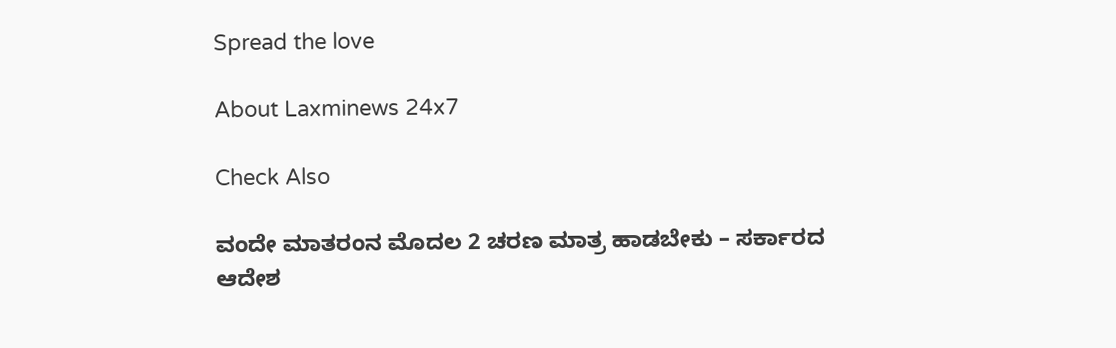Spread the love

About Laxminews 24x7

Check Also

ವಂದೇ ಮಾತರಂನ ಮೊದಲ 2 ಚರಣ ಮಾತ್ರ ಹಾಡಬೇಕು – ಸರ್ಕಾರದ ಆದೇಶ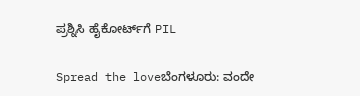ಪ್ರಶ್ನಿಸಿ ಹೈಕೋರ್ಟ್‌ಗೆ PIL

Spread the loveಬೆಂಗಳೂರು: ವಂದೇ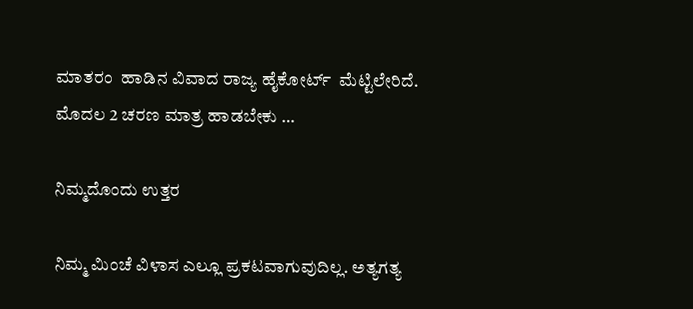ಮಾತರಂ  ಹಾಡಿನ ವಿವಾದ ರಾಜ್ಯ ಹೈಕೋರ್ಟ್  ಮೆಟ್ಟಿಲೇರಿದೆ. ಮೊದಲ 2 ಚರಣ ಮಾತ್ರ ಹಾಡಬೇಕು …

ನಿಮ್ಮದೊಂದು ಉತ್ತರ

ನಿಮ್ಮ ಮಿಂಚೆ ವಿಳಾಸ ಎಲ್ಲೂ ಪ್ರಕಟವಾಗುವುದಿಲ್ಲ. ಅತ್ಯಗತ್ಯ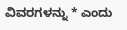ವಿವರಗಳನ್ನು * ಎಂದು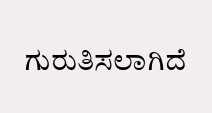ಗುರುತಿಸಲಾಗಿದೆ